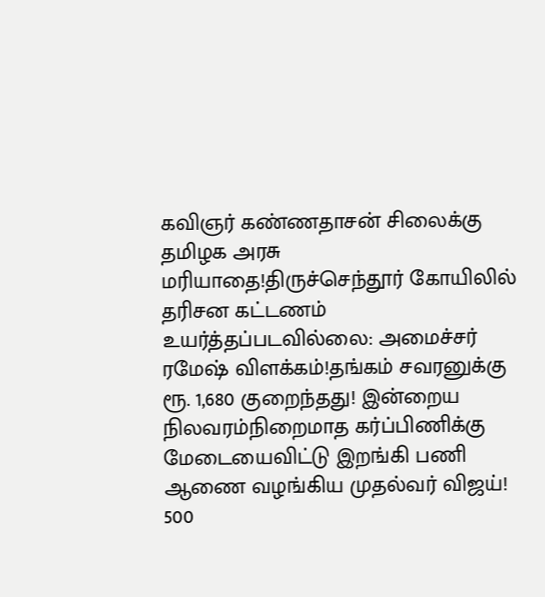கவிஞர் கண்ணதாசன் சிலைக்கு தமிழக அரசு மரியாதை!திருச்செந்தூர் கோயிலில் தரிசன கட்டணம் உயர்த்தப்படவில்லை: அமைச்சர் ரமேஷ் விளக்கம்!தங்கம் சவரனுக்கு ரூ. 1,680 குறைந்தது! இன்றைய நிலவரம்நிறைமாத கர்ப்பிணிக்கு மேடையைவிட்டு இறங்கி பணி ஆணை வழங்கிய முதல்வர் விஜய்! 500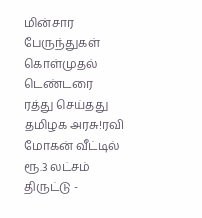மின்சார பேருந்துகள் கொள்முதல் டெண்டரை ரத்து செய்தது தமிழக அரசு!ரவி மோகன் வீட்டில் ரூ.3 லட்சம் திருட்டு -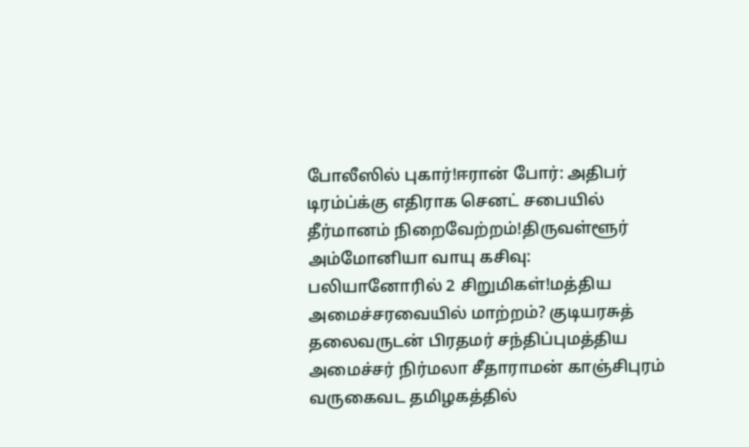போலீஸில் புகார்!ஈரான் போர்: அதிபர் டிரம்ப்க்கு எதிராக செனட் சபையில் தீர்மானம் நிறைவேற்றம்!திருவள்ளூர் அம்மோனியா வாயு கசிவு: பலியானோரில் 2 சிறுமிகள்!மத்திய அமைச்சரவையில் மாற்றம்? குடியரசுத் தலைவருடன் பிரதமர் சந்திப்புமத்திய அமைச்சர் நிர்மலா சீதாராமன் காஞ்சிபுரம் வருகைவட தமிழகத்தில்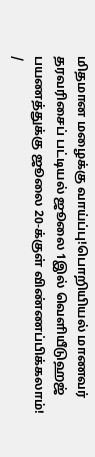மிதமான மழைக்கு வாய்ப்பு!பொறியியல் மாணவர் தரவரிசைப் பட்டியல் ஜூலை 1இல் வெளியீடுஹஜ் பயணத்துக்கு ஜூலை 20-க்குள் விண்ணப்பிக்கலாம்!
/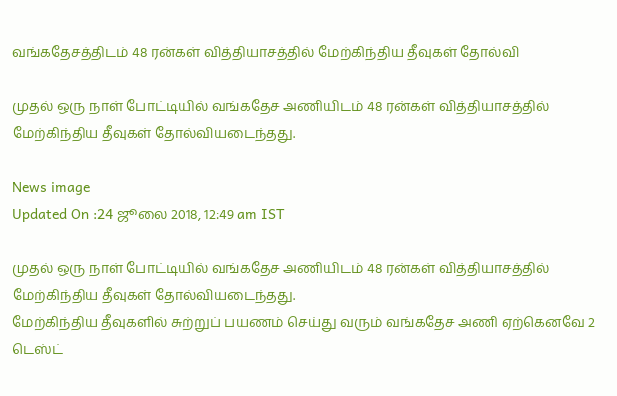வங்கதேசத்திடம் 48 ரன்கள் வித்தியாசத்தில் மேற்கிந்திய தீவுகள் தோல்வி

முதல் ஒரு நாள் போட்டியில் வங்கதேச அணியிடம் 48 ரன்கள் வித்தியாசத்தில் மேற்கிந்திய தீவுகள் தோல்வியடைந்தது.

News image
Updated On :24 ஜூலை 2018, 12:49 am IST

முதல் ஒரு நாள் போட்டியில் வங்கதேச அணியிடம் 48 ரன்கள் வித்தியாசத்தில் மேற்கிந்திய தீவுகள் தோல்வியடைந்தது.
மேற்கிந்திய தீவுகளில் சுற்றுப் பயணம் செய்து வரும் வங்கதேச அணி ஏற்கெனவே 2 டெஸ்ட்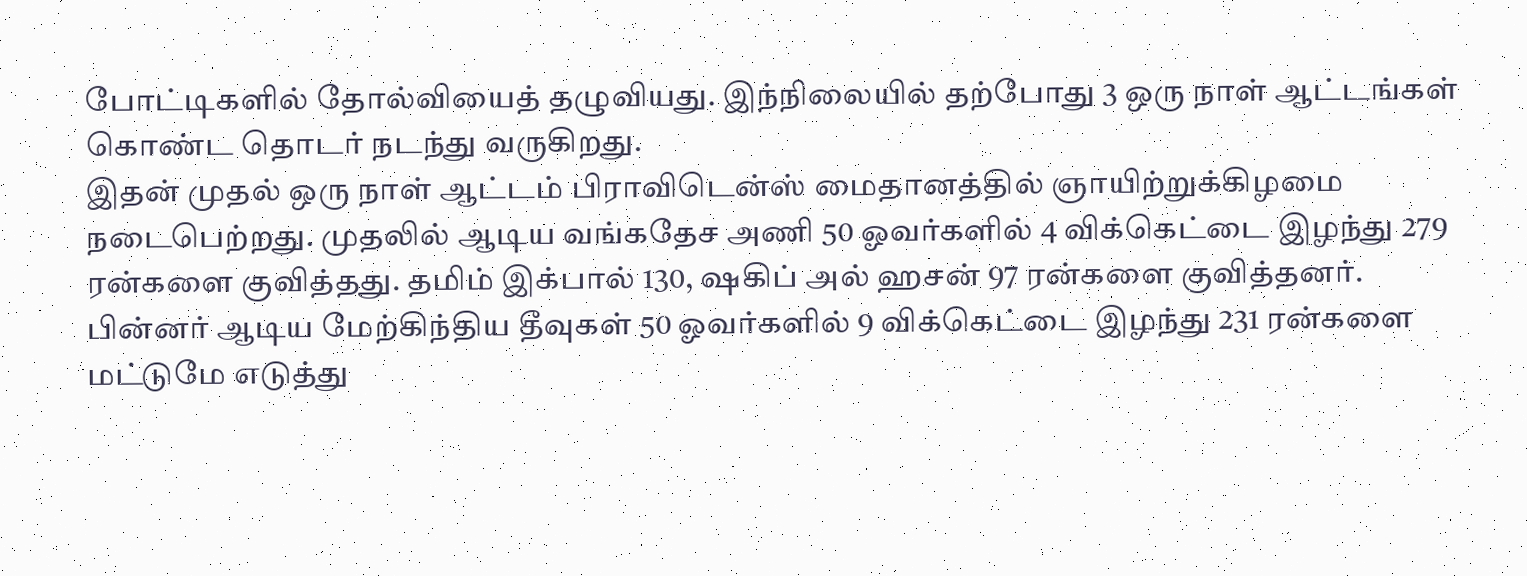போட்டிகளில் தோல்வியைத் தழுவியது. இந்நிலையில் தற்போது 3 ஒரு நாள் ஆட்டங்கள் கொண்ட தொடர் நடந்து வருகிறது.
இதன் முதல் ஒரு நாள் ஆட்டம் பிராவிடென்ஸ் மைதானத்தில் ஞாயிற்றுக்கிழமை நடைபெற்றது. முதலில் ஆடிய வங்கதேச அணி 50 ஓவர்களில் 4 விக்கெட்டை இழந்து 279 ரன்களை குவித்தது. தமிம் இக்பால் 130, ஷகிப் அல் ஹசன் 97 ரன்களை குவித்தனர்.
பின்னர் ஆடிய மேற்கிந்திய தீவுகள் 50 ஓவர்களில் 9 விக்கெட்டை இழந்து 231 ரன்களை மட்டுமே எடுத்து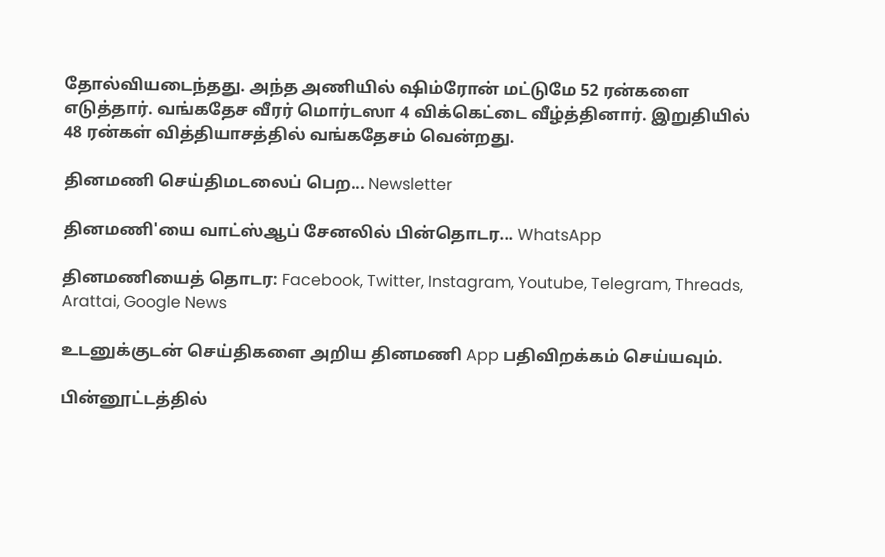தோல்வியடைந்தது. அந்த அணியில் ஷிம்ரோன் மட்டுமே 52 ரன்களை எடுத்தார். வங்கதேச வீரர் மொர்டஸா 4 விக்கெட்டை வீழ்த்தினார். இறுதியில் 48 ரன்கள் வித்தியாசத்தில் வங்கதேசம் வென்றது.

தினமணி செய்திமடலைப் பெற... Newsletter

தினமணி'யை வாட்ஸ்ஆப் சேனலில் பின்தொடர... WhatsApp

தினமணியைத் தொடர: Facebook, Twitter, Instagram, Youtube, Telegram, Threads, Arattai, Google News

உடனுக்குடன் செய்திகளை அறிய தினமணி App பதிவிறக்கம் செய்யவும்.

பின்னூட்டத்தில்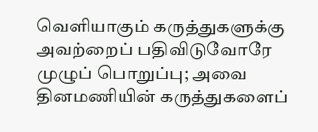வெளியாகும் கருத்துகளுக்கு அவற்றைப் பதிவிடுவோரே முழுப் பொறுப்பு; அவை தினமணியின் கருத்துகளைப்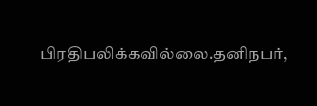பிரதிபலிக்கவில்லை.தனிநபர்,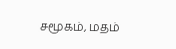சமூகம், மதம்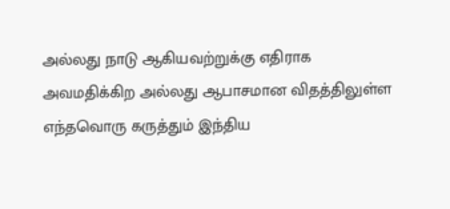அல்லது நாடு ஆகியவற்றுக்கு எதிராக அவமதிக்கிற அல்லது ஆபாசமான விதத்திலுள்ள எந்தவொரு கருத்தும் இந்திய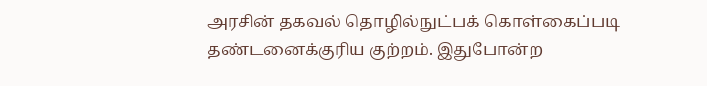அரசின் தகவல் தொழில்நுட்பக் கொள்கைப்படி தண்டனைக்குரிய குற்றம். இதுபோன்ற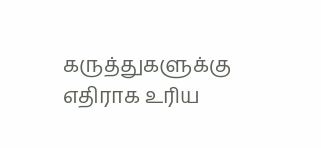கருத்துகளுக்கு எதிராக உரிய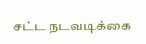சட்ட நடவடிக்கை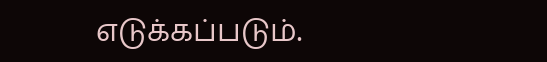எடுக்கப்படும்.